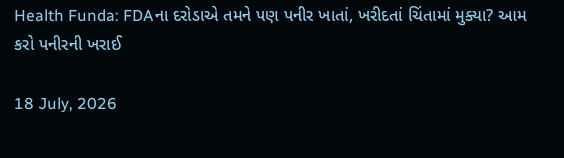Health Funda: FDAના દરોડાએ તમને પણ પનીર ખાતાં, ખરીદતાં ચિંતામાં મુક્યા? આમ કરો પનીરની ખરાઈ

18 July, 2026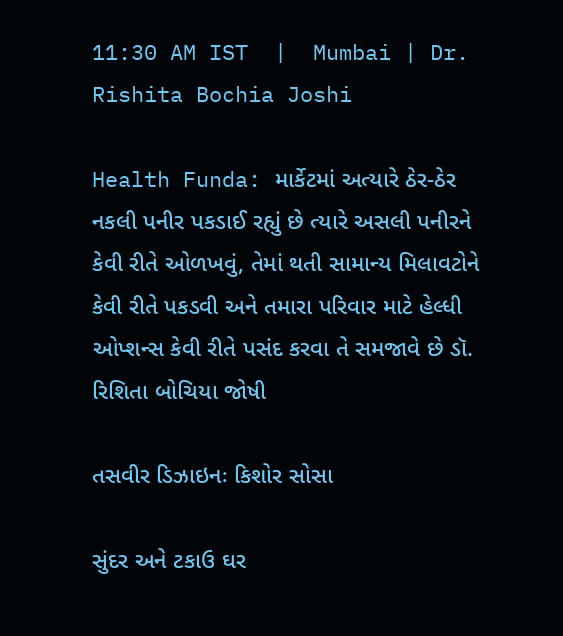11:30 AM IST  |  Mumbai | Dr. Rishita Bochia Joshi

Health Funda: માર્કેટમાં અત્યારે ઠેર-ઠેર નકલી પનીર પકડાઈ રહ્યું છે ત્યારે અસલી પનીરને કેવી રીતે ઓળખવું, તેમાં થતી સામાન્ય મિલાવટોને કેવી રીતે પકડવી અને તમારા પરિવાર માટે હેલ્ધી ઓપ્શન્સ કેવી રીતે પસંદ કરવા તે સમજાવે છે ડૉ. રિશિતા બોચિયા જોષી

તસવીર ડિઝાઇનઃ કિશોર સોસા

સુંદર અને ટકાઉ ઘર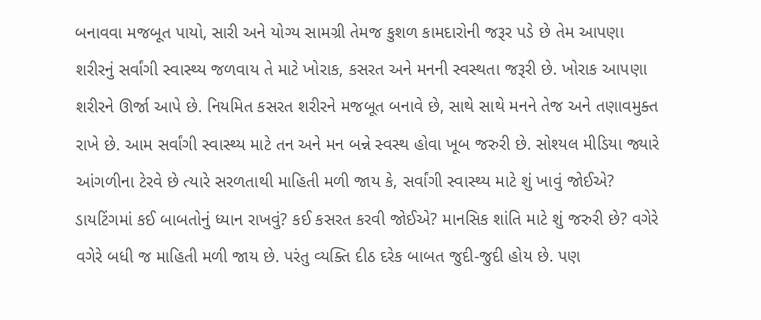બનાવવા મજબૂત પાયો, સારી અને યોગ્ય સામગ્રી તેમજ કુશળ કામદારોની જરૂર પડે છે તેમ આપણા શરીરનું સર્વાંગી સ્વાસ્થ્ય જળવાય તે માટે ખોરાક, કસરત અને મનની સ્વસ્થતા જરૂરી છે. ખોરાક આપણા શરીરને ઊર્જા આપે છે. નિયમિત કસરત શરીરને મજબૂત બનાવે છે, સાથે સાથે મનને તેજ અને તણાવમુક્ત રાખે છે. આમ સર્વાંગી સ્વાસ્થ્ય માટે તન અને મન બન્ને સ્વસ્થ હોવા ખૂબ જરુરી છે. સોશ્યલ મીડિયા જ્યારે આંગળીના ટેરવે છે ત્યારે સરળતાથી માહિતી મળી જાય કે, સર્વાંગી સ્વાસ્થ્ય માટે શું ખાવું જોઈએ? ડાયટિંગમાં કઈ બાબતોનું ધ્યાન રાખવું? કઈ કસરત કરવી જોઈએ? માનસિક શાંતિ માટે શું જરુરી છે? વગેરે વગેરે બધી જ માહિતી મળી જાય છે. પરંતુ વ્યક્તિ દીઠ દરેક બાબત જુદી-જુદી હોય છે. પણ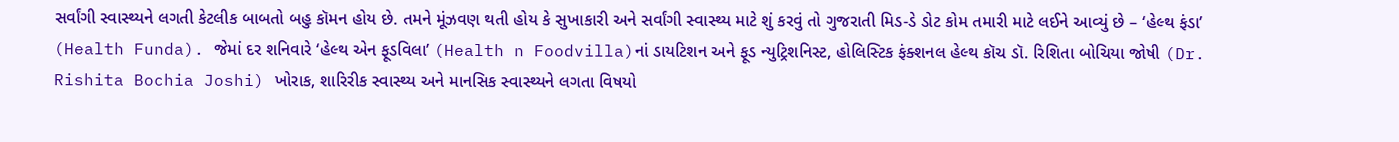સર્વાંગી સ્વાસ્થ્યને લગતી કેટલીક બાબતો બહુ કૉમન હોય છે. તમને મૂંઝવણ થતી હોય કે સુખાકારી અને સર્વાંગી સ્વાસ્થ્ય માટે શું કરવું તો ગુજરાતી મિડ-ડે ડોટ કોમ તમારી માટે લઈને આવ્યું છે – ‘હેલ્થ ફંડા’ (Health Funda). જેમાં દર શનિવારે ‘હેલ્થ એન ફૂડવિલા’ (Health n Foodvilla)નાં ડાયટિશન અને ફૂડ ન્યુટ્રિશનિસ્ટ, હોલિસ્ટિક ફંક્શનલ હેલ્થ કૉચ ડૉ. રિશિતા બોચિયા જોષી (Dr. Rishita Bochia Joshi) ખોરાક, શારિરીક સ્વાસ્થ્ય અને માનસિક સ્વાસ્થ્યને લગતા વિષયો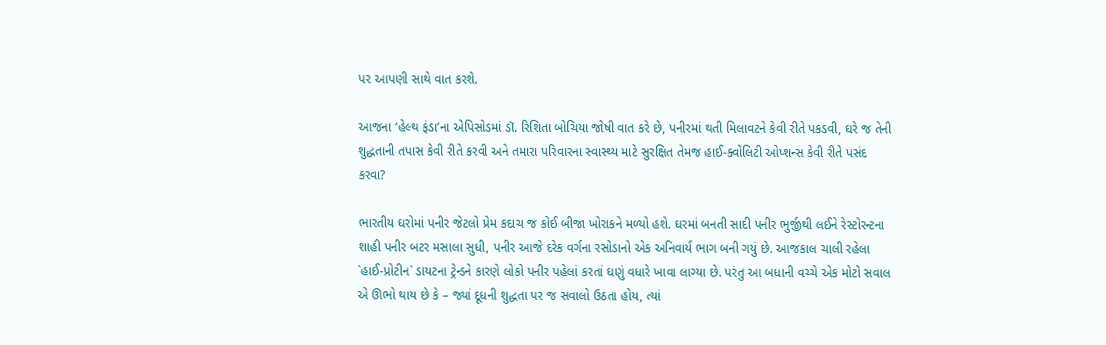પર આપણી સાથે વાત કરશે.

આજના ‘હેલ્થ ફંડા’ના એપિસોડમાં ડૉ. રિશિતા બોચિયા જોષી વાત કરે છે, પનીરમાં થતી મિલાવટને કેવી રીતે પકડવી, ઘરે જ તેની શુદ્ધતાની તપાસ કેવી રીતે કરવી અને તમારા પરિવારના સ્વાસ્થ્ય માટે સુરક્ષિત તેમજ હાઈ-ક્વોલિટી ઓપ્શન્સ કેવી રીતે પસંદ કરવા?

ભારતીય ઘરોમાં પનીર જેટલો પ્રેમ કદાચ જ કોઈ બીજા ખોરાકને મળ્યો હશે. ઘરમાં બનતી સાદી પનીર ભુર્જીથી લઈને રેસ્ટોરન્ટના શાહી પનીર બટર મસાલા સુધી, પનીર આજે દરેક વર્ગના રસોડાનો એક અનિવાર્ય ભાગ બની ગયું છે. આજકાલ ચાલી રહેલા `હાઈ-પ્રોટીન` ડાયટના ટ્રેન્ડને કારણે લોકો પનીર પહેલાં કરતાં ઘણું વધારે ખાવા લાગ્યા છે. પરંતુ આ બધાની વચ્ચે એક મોટો સવાલ એ ઊભો થાય છે કે – જ્યાં દૂધની શુદ્ધતા પર જ સવાલો ઉઠતા હોય, ત્યાં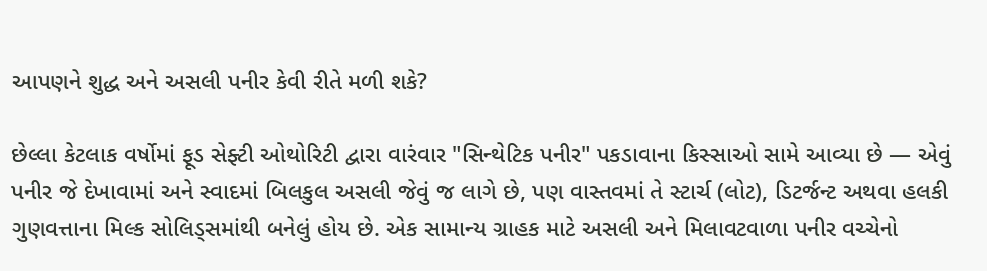આપણને શુદ્ધ અને અસલી પનીર કેવી રીતે મળી શકે?

છેલ્લા કેટલાક વર્ષોમાં ફૂડ સેફ્ટી ઓથોરિટી દ્વારા વારંવાર "સિન્થેટિક પનીર" પકડાવાના કિસ્સાઓ સામે આવ્યા છે — એવું પનીર જે દેખાવામાં અને સ્વાદમાં બિલકુલ અસલી જેવું જ લાગે છે, પણ વાસ્તવમાં તે સ્ટાર્ચ (લોટ), ડિટર્જન્ટ અથવા હલકી ગુણવત્તાના મિલ્ક સોલિડ્સમાંથી બનેલું હોય છે. એક સામાન્ય ગ્રાહક માટે અસલી અને મિલાવટવાળા પનીર વચ્ચેનો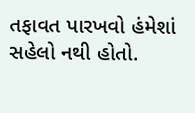તફાવત પારખવો હંમેશાં સહેલો નથી હોતો.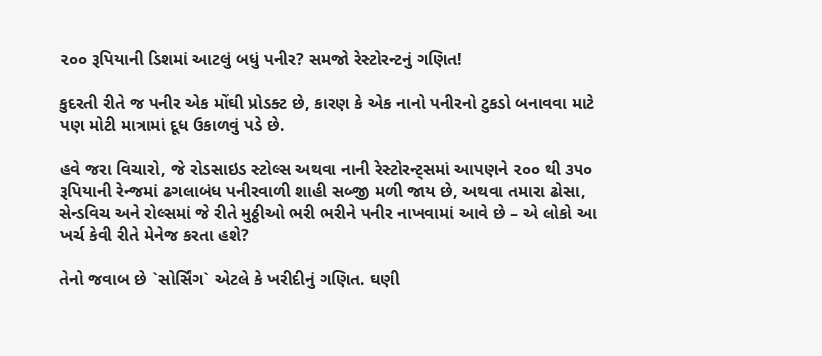૨૦૦ રૂપિયાની ડિશમાં આટલું બધું પનીર? સમજો રેસ્ટોરન્ટનું ગણિત!

કુદરતી રીતે જ પનીર એક મોંઘી પ્રોડક્ટ છે, કારણ કે એક નાનો પનીરનો ટુકડો બનાવવા માટે પણ મોટી માત્રામાં દૂધ ઉકાળવું પડે છે.

હવે જરા વિચારો, જે રોડસાઇડ સ્ટોલ્સ અથવા નાની રેસ્ટોરન્ટ્સમાં આપણને ૨૦૦ થી ૩૫૦ રૂપિયાની રેન્જમાં ઢગલાબંધ પનીરવાળી શાહી સબ્જી મળી જાય છે, અથવા તમારા ઢોસા, સેન્ડવિચ અને રોલ્સમાં જે રીતે મુઠ્ઠીઓ ભરી ભરીને પનીર નાખવામાં આવે છે – એ લોકો આ ખર્ચ કેવી રીતે મેનેજ કરતા હશે?

તેનો જવાબ છે `સોર્સિંગ` એટલે કે ખરીદીનું ગણિત. ઘણી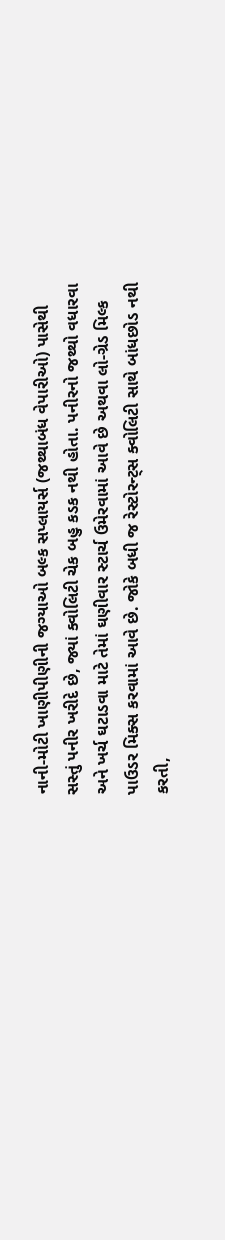નાની-મોટી ખાણીપીણીની જગ્યાઓ બલ્ક સપ્લાયર્સ (જથ્થાબંધ વેપારીઓ) પાસેથી સસ્તું પનીર ખરીદે છે, જ્યાં ક્વોલિટી ચેક બહુ કડક નથી હોતા. પનીરનો જથ્થો વધારવા અને ખર્ચ ઘટાડવા માટે તેમાં ઘણીવાર સ્ટાર્ચ ઉમેરવામાં આવે છે અથવા લો-ગ્રેડ મિલ્ક પાઉડર મિક્સ કરવામાં આવે છે. જોકે બધી જ રેસ્ટોરન્ટ્સ ક્વોલિટી સાથે બાંધછોડ નથી કરતી,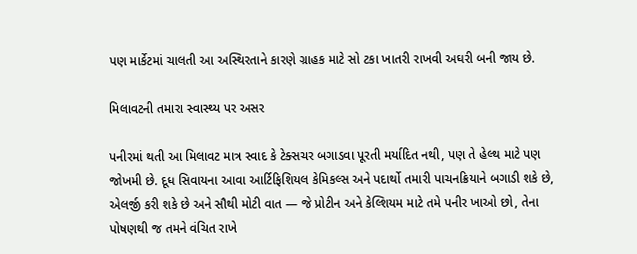પણ માર્કેટમાં ચાલતી આ અસ્થિરતાને કારણે ગ્રાહક માટે સો ટકા ખાતરી રાખવી અઘરી બની જાય છે.

મિલાવટની તમારા સ્વાસ્થ્ય પર અસર

પનીરમાં થતી આ મિલાવટ માત્ર સ્વાદ કે ટેક્સચર બગાડવા પૂરતી મર્યાદિત નથી, પણ તે હેલ્થ માટે પણ જોખમી છે. દૂધ સિવાયના આવા આર્ટિફિશિયલ કેમિકલ્સ અને પદાર્થો તમારી પાચનક્રિયાને બગાડી શકે છે, એલર્જી કરી શકે છે અને સૌથી મોટી વાત — જે પ્રોટીન અને કેલ્શિયમ માટે તમે પનીર ખાઓ છો, તેના પોષણથી જ તમને વંચિત રાખે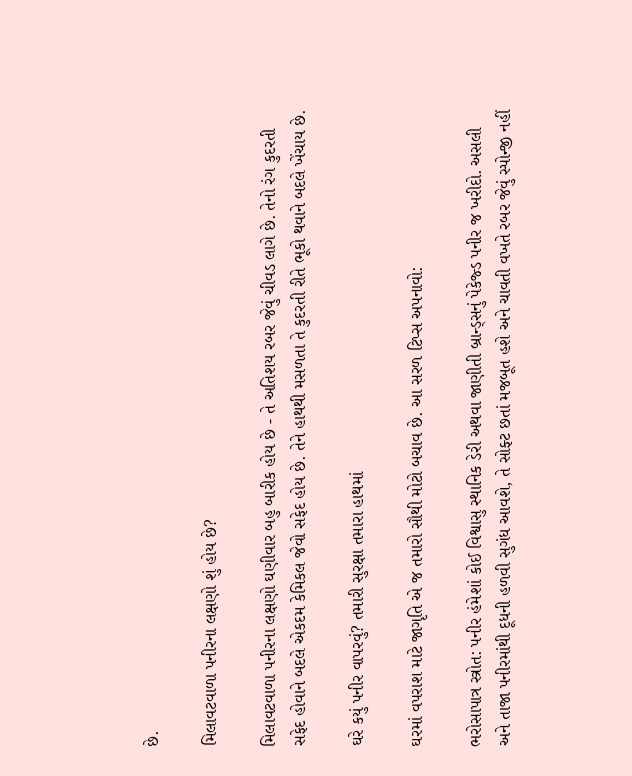છે.

મિલાવટવાળા પનીરના લક્ષણો શું હોય છે?

મિલાવટવાળા પનીરના લક્ષણો ઘણીવાર બહુ બારીક હોય છે - તે અતિશય રબર જેવું ચીવડ લાગે છે. તેનો રંગ કુદરતી સફેદ હોવાને બદલે એકદમ કેમિકલ જેવો સફેદ હોય છે. તેને હાથથી મસળતા તે કુદરતી રીતે ભૂકો થવાને બદલે ખેંચાય છે.

ઘરે કયું પનીર વાપરવું? તમારી સુરક્ષા તમારા હાથમાં

ઘરમાં વપરાશ માટે જાગૃતિ એ જ તમારો સૌથી મોટો બચાવ છે. આ સરળ ટિપ્સ અપનાવો:

ભરોસાપાત્ર સ્ત્રોત: પનીર હંમેશાં કોઈ વિશ્વાસુ સ્થાનિક ડેરી અથવા જાણીતી બ્રાન્ડ્સનું પેકેજ્ડ પનીર જ ખરીદો. અસલી અને તાજા પનીરમાંથી દૂધની હળવી સુગંધ આવશે, તે સોફ્ટ છતાં મજબૂત હશે અને ચાવતી વખતે રબર જેવું સ્પોન્જી નહીં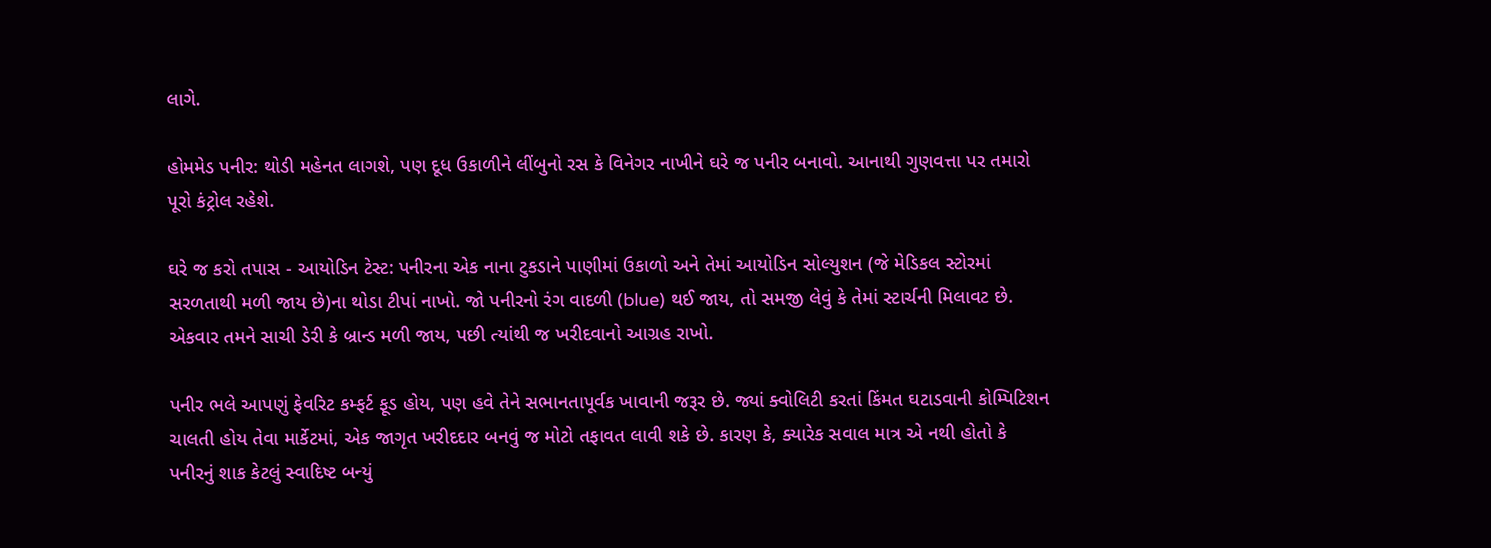લાગે.

હોમમેડ પનીર: થોડી મહેનત લાગશે, પણ દૂધ ઉકાળીને લીંબુનો રસ કે વિનેગર નાખીને ઘરે જ પનીર બનાવો. આનાથી ગુણવત્તા પર તમારો પૂરો કંટ્રોલ રહેશે.

ઘરે જ કરો તપાસ - આયોડિન ટેસ્ટ: પનીરના એક નાના ટુકડાને પાણીમાં ઉકાળો અને તેમાં આયોડિન સોલ્યુશન (જે મેડિકલ સ્ટોરમાં સરળતાથી મળી જાય છે)ના થોડા ટીપાં નાખો. જો પનીરનો રંગ વાદળી (blue) થઈ જાય, તો સમજી લેવું કે તેમાં સ્ટાર્ચની મિલાવટ છે. એકવાર તમને સાચી ડેરી કે બ્રાન્ડ મળી જાય, પછી ત્યાંથી જ ખરીદવાનો આગ્રહ રાખો.

પનીર ભલે આપણું ફેવરિટ કમ્ફર્ટ ફૂડ હોય, પણ હવે તેને સભાનતાપૂર્વક ખાવાની જરૂર છે. જ્યાં ક્વોલિટી કરતાં કિંમત ઘટાડવાની કોમ્પિટિશન ચાલતી હોય તેવા માર્કેટમાં, એક જાગૃત ખરીદદાર બનવું જ મોટો તફાવત લાવી શકે છે. કારણ કે, ક્યારેક સવાલ માત્ર એ નથી હોતો કે પનીરનું શાક કેટલું સ્વાદિષ્ટ બન્યું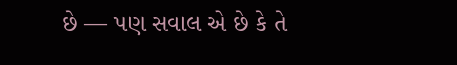છે — પણ સવાલ એ છે કે તે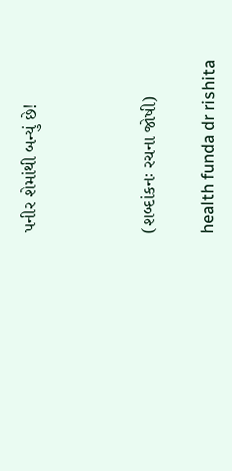પનીર શેમાંથી બન્યું છે!



(શબ્દાંકનઃ રચના જોષી)

health funda dr rishita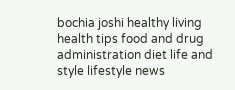bochia joshi healthy living health tips food and drug administration diet life and style lifestyle news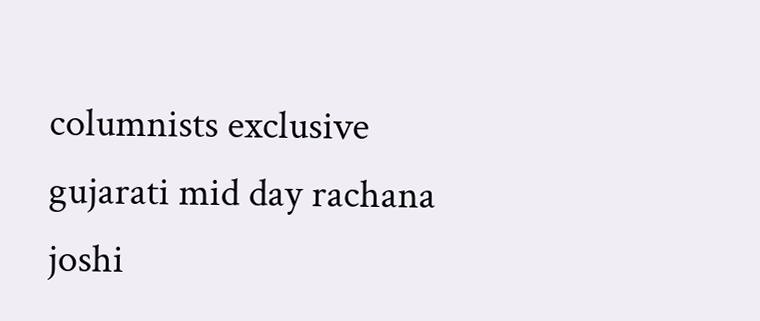columnists exclusive gujarati mid day rachana joshi